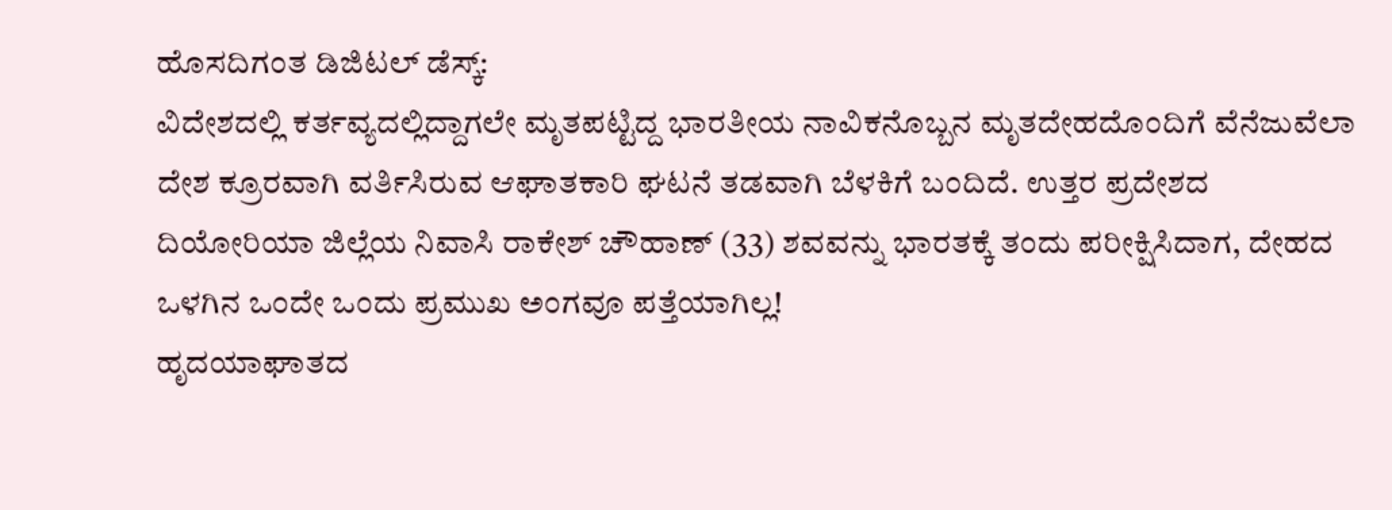ಹೊಸದಿಗಂತ ಡಿಜಿಟಲ್ ಡೆಸ್ಕ್:
ವಿದೇಶದಲ್ಲಿ ಕರ್ತವ್ಯದಲ್ಲಿದ್ದಾಗಲೇ ಮೃತಪಟ್ಟಿದ್ದ ಭಾರತೀಯ ನಾವಿಕನೊಬ್ಬನ ಮೃತದೇಹದೊಂದಿಗೆ ವೆನೆಜುವೆಲಾ ದೇಶ ಕ್ರೂರವಾಗಿ ವರ್ತಿಸಿರುವ ಆಘಾತಕಾರಿ ಘಟನೆ ತಡವಾಗಿ ಬೆಳಕಿಗೆ ಬಂದಿದೆ. ಉತ್ತರ ಪ್ರದೇಶದ ದಿಯೋರಿಯಾ ಜಿಲ್ಲೆಯ ನಿವಾಸಿ ರಾಕೇಶ್ ಚೌಹಾಣ್ (33) ಶವವನ್ನು ಭಾರತಕ್ಕೆ ತಂದು ಪರೀಕ್ಷಿಸಿದಾಗ, ದೇಹದ ಒಳಗಿನ ಒಂದೇ ಒಂದು ಪ್ರಮುಖ ಅಂಗವೂ ಪತ್ತೆಯಾಗಿಲ್ಲ!
ಹೃದಯಾಘಾತದ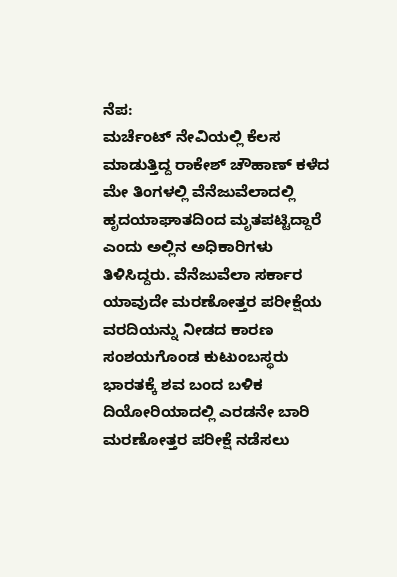ನೆಪ:
ಮರ್ಚೆಂಟ್ ನೇವಿಯಲ್ಲಿ ಕೆಲಸ ಮಾಡುತ್ತಿದ್ದ ರಾಕೇಶ್ ಚೌಹಾಣ್ ಕಳೆದ ಮೇ ತಿಂಗಳಲ್ಲಿ ವೆನೆಜುವೆಲಾದಲ್ಲಿ ಹೃದಯಾಘಾತದಿಂದ ಮೃತಪಟ್ಟಿದ್ದಾರೆ ಎಂದು ಅಲ್ಲಿನ ಅಧಿಕಾರಿಗಳು ತಿಳಿಸಿದ್ದರು. ವೆನೆಜುವೆಲಾ ಸರ್ಕಾರ ಯಾವುದೇ ಮರಣೋತ್ತರ ಪರೀಕ್ಷೆಯ ವರದಿಯನ್ನು ನೀಡದ ಕಾರಣ ಸಂಶಯಗೊಂಡ ಕುಟುಂಬಸ್ಥರು ಭಾರತಕ್ಕೆ ಶವ ಬಂದ ಬಳಿಕ ದಿಯೋರಿಯಾದಲ್ಲಿ ಎರಡನೇ ಬಾರಿ ಮರಣೋತ್ತರ ಪರೀಕ್ಷೆ ನಡೆಸಲು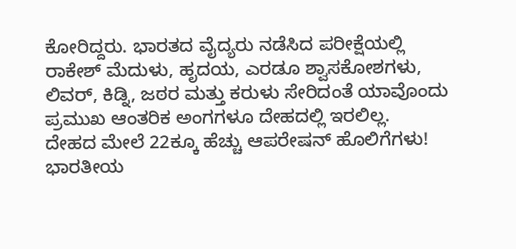ಕೋರಿದ್ದರು. ಭಾರತದ ವೈದ್ಯರು ನಡೆಸಿದ ಪರೀಕ್ಷೆಯಲ್ಲಿ ರಾಕೇಶ್ ಮೆದುಳು, ಹೃದಯ, ಎರಡೂ ಶ್ವಾಸಕೋಶಗಳು, ಲಿವರ್, ಕಿಡ್ನಿ, ಜಠರ ಮತ್ತು ಕರುಳು ಸೇರಿದಂತೆ ಯಾವೊಂದು ಪ್ರಮುಖ ಆಂತರಿಕ ಅಂಗಗಳೂ ದೇಹದಲ್ಲಿ ಇರಲಿಲ್ಲ.
ದೇಹದ ಮೇಲೆ 22ಕ್ಕೂ ಹೆಚ್ಚು ಆಪರೇಷನ್ ಹೊಲಿಗೆಗಳು!
ಭಾರತೀಯ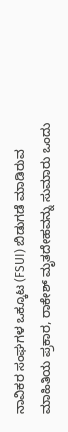ನಾವಿಕರ ಸಂಘಗಳ ಒಕ್ಕೂಟ (FSUI) ಬಿಡುಗಡೆ ಮಾಡಿರುವ ಮಾಹಿತಿಯ ಪ್ರಕಾರ, ರಾಕೇಶ್ ಮೃತದೇಹವನ್ನು ಸುಮಾರು ಒಂದು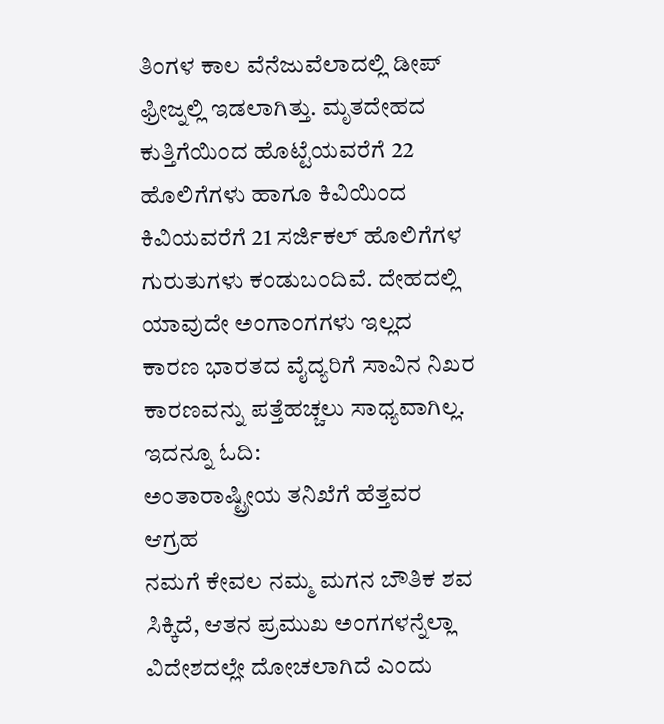ತಿಂಗಳ ಕಾಲ ವೆನೆಜುವೆಲಾದಲ್ಲಿ ಡೀಪ್ ಫ್ರೀಜ್ನಲ್ಲಿ ಇಡಲಾಗಿತ್ತು. ಮೃತದೇಹದ ಕುತ್ತಿಗೆಯಿಂದ ಹೊಟ್ಟೆಯವರೆಗೆ 22 ಹೊಲಿಗೆಗಳು ಹಾಗೂ ಕಿವಿಯಿಂದ ಕಿವಿಯವರೆಗೆ 21 ಸರ್ಜಿಕಲ್ ಹೊಲಿಗೆಗಳ ಗುರುತುಗಳು ಕಂಡುಬಂದಿವೆ. ದೇಹದಲ್ಲಿ ಯಾವುದೇ ಅಂಗಾಂಗಗಳು ಇಲ್ಲದ ಕಾರಣ ಭಾರತದ ವೈದ್ಯರಿಗೆ ಸಾವಿನ ನಿಖರ ಕಾರಣವನ್ನು ಪತ್ತೆಹಚ್ಚಲು ಸಾಧ್ಯವಾಗಿಲ್ಲ.
ಇದನ್ನೂ ಓದಿ:
ಅಂತಾರಾಷ್ಟ್ರೀಯ ತನಿಖೆಗೆ ಹೆತ್ತವರ ಆಗ್ರಹ
ನಮಗೆ ಕೇವಲ ನಮ್ಮ ಮಗನ ಬೌತಿಕ ಶವ ಸಿಕ್ಕಿದೆ, ಆತನ ಪ್ರಮುಖ ಅಂಗಗಳನ್ನೆಲ್ಲಾ ವಿದೇಶದಲ್ಲೇ ದೋಚಲಾಗಿದೆ ಎಂದು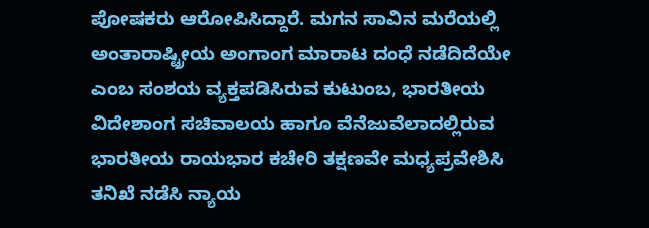ಪೋಷಕರು ಆರೋಪಿಸಿದ್ದಾರೆ. ಮಗನ ಸಾವಿನ ಮರೆಯಲ್ಲಿ ಅಂತಾರಾಷ್ಟ್ರೀಯ ಅಂಗಾಂಗ ಮಾರಾಟ ದಂಧೆ ನಡೆದಿದೆಯೇ ಎಂಬ ಸಂಶಯ ವ್ಯಕ್ತಪಡಿಸಿರುವ ಕುಟುಂಬ, ಭಾರತೀಯ ವಿದೇಶಾಂಗ ಸಚಿವಾಲಯ ಹಾಗೂ ವೆನೆಜುವೆಲಾದಲ್ಲಿರುವ ಭಾರತೀಯ ರಾಯಭಾರ ಕಚೇರಿ ತಕ್ಷಣವೇ ಮಧ್ಯಪ್ರವೇಶಿಸಿ ತನಿಖೆ ನಡೆಸಿ ನ್ಯಾಯ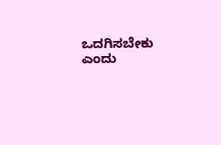ಒದಗಿಸಬೇಕು ಎಂದು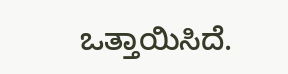ಒತ್ತಾಯಿಸಿದೆ.